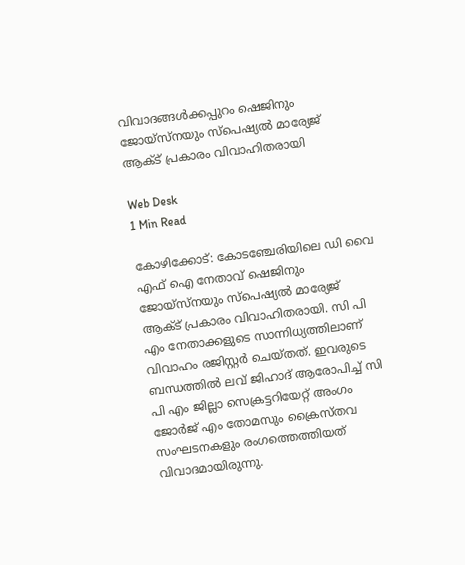വിവാദങ്ങള്‍ക്കപ്പുറം ഷെജിനും ജോയ്‌സ്‌നയും സ്‌പെഷ്യല്‍ മാര്യേജ് ആക്ട് പ്രകാരം വിവാഹിതരായി

Web Desk
1 Min Read

കോഴിക്കോട്: കോടഞ്ചേരിയിലെ ഡി വൈ എഫ് ഐ നേതാവ് ഷെജിനും ജോയ്‌സ്‌നയും സ്‌പെഷ്യല്‍ മാര്യേജ് ആക്ട് പ്രകാരം വിവാഹിതരായി. സി പി എം നേതാക്കളുടെ സാന്നിധ്യത്തിലാണ് വിവാഹം രജിസ്റ്റര്‍ ചെയ്തത്. ഇവരുടെ ബന്ധത്തില്‍ ലവ് ജിഹാദ് ആരോപിച്ച് സി പി എം ജില്ലാ സെക്രട്ടറിയേറ്റ് അംഗം ജോര്‍ജ് എം തോമസും ക്രൈസ്തവ സംഘടനകളും രംഗത്തെത്തിയത് വിവാദമായിരുന്നു.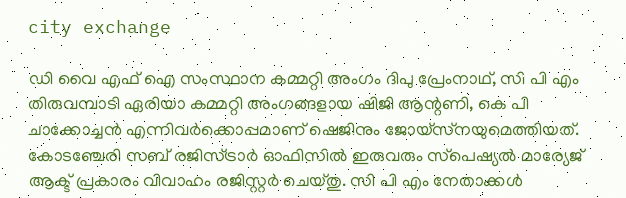city exchange

ഡി വൈ എഫ് ഐ സംസ്ഥാന കമ്മറ്റി അംഗം ദിപു പ്രേംനാഥ്, സി പി എം തിരുവമ്പാടി ഏരിയാ കമ്മറ്റി അംഗങ്ങളായ ഷിജി ആന്റണി, കെ പി ചാക്കോച്ചന്‍ എന്നിവര്‍ക്കൊപ്പമാണ് ഷെജിനും ജോയ്‌സ്‌നയുമെത്തിയത്. കോടഞ്ചേരി സബ് രജിസ്ട്രാര്‍ ഓഫിസില്‍ ഇരുവരും സ്‌പെഷ്യല്‍ മാര്യേജ് ആക്ട് പ്രകാരം വിവാഹം രജിസ്റ്റര്‍ ചെയ്തു. സി പി എം നേതാക്കള്‍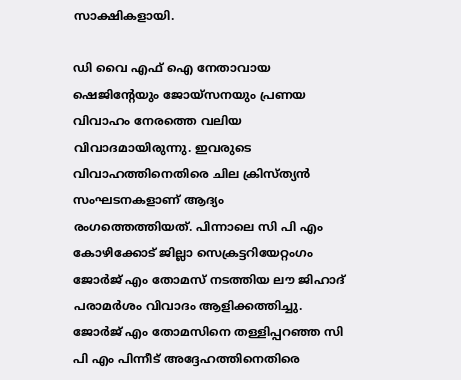സാക്ഷികളായി.

ഡി വൈ എഫ് ഐ നേതാവായ ഷെജിന്റേയും ജോയ്‌സനയും പ്രണയ വിവാഹം നേരത്തെ വലിയ വിവാദമായിരുന്നു. ഇവരുടെ വിവാഹത്തിനെതിരെ ചില ക്രിസ്ത്യന്‍ സംഘടനകളാണ് ആദ്യം രംഗത്തെത്തിയത്. പിന്നാലെ സി പി എം കോഴിക്കോട് ജില്ലാ സെക്രട്ടറിയേറ്റംഗം ജോര്‍ജ് എം തോമസ് നടത്തിയ ലൗ ജിഹാദ് പരാമര്‍ശം വിവാദം ആളിക്കത്തിച്ചു. ജോര്‍ജ് എം തോമസിനെ തള്ളിപ്പറഞ്ഞ സി പി എം പിന്നീട് അദ്ദേഹത്തിനെതിരെ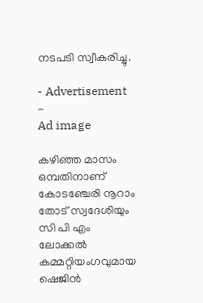നടപടി സ്വീകരിച്ചു.

- Advertisement -
Ad image

കഴിഞ്ഞ മാസം ഒമ്പതിനാണ് കോടഞ്ചേരി നൂറാം തോട് സ്വദേശിയും സി പി എം ലോക്കല്‍ കമ്മറ്റിയംഗവുമായ ഷെജിന്‍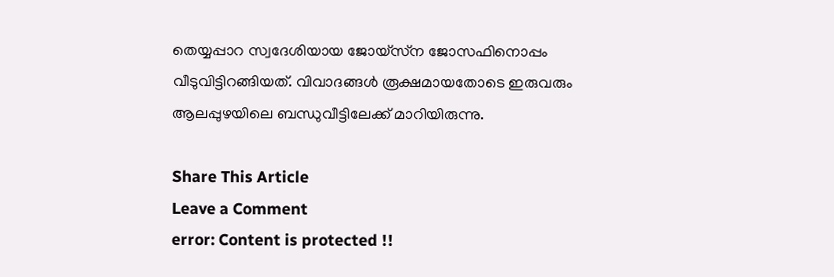തെയ്യപ്പാറ സ്വദേശിയായ ജോയ്‌സ്‌ന ജോസഫിനൊപ്പം വീടുവിട്ടിറങ്ങിയത്. വിവാദങ്ങള്‍ രൂക്ഷമായതോടെ ഇരുവരും ആലപ്പുഴയിലെ ബന്ധുവീട്ടിലേക്ക് മാറിയിരുന്നു.

Share This Article
Leave a Comment
error: Content is protected !!